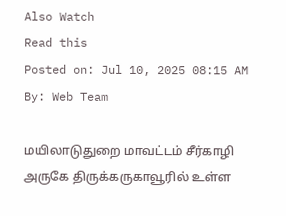Also Watch
Read this
Posted on: Jul 10, 2025 08:15 AM
By: Web Team

மயிலாடுதுறை மாவட்டம் சீர்காழி அருகே திருக்கருகாவூரில் உள்ள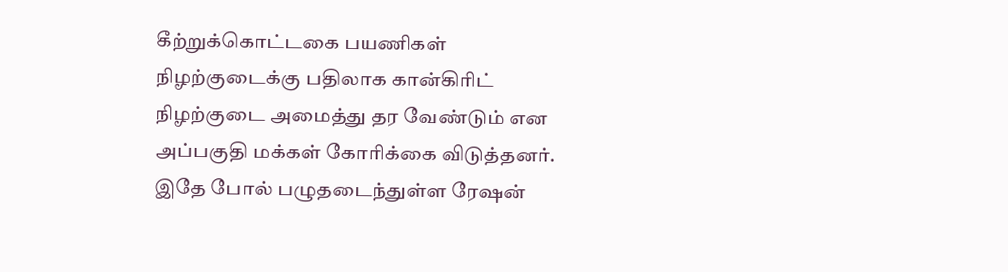கீற்றுக்கொட்டகை பயணிகள் நிழற்குடைக்கு பதிலாக கான்கிரிட் நிழற்குடை அமைத்து தர வேண்டும் என அப்பகுதி மக்கள் கோரிக்கை விடுத்தனர்.
இதே போல் பழுதடைந்துள்ள ரேஷன்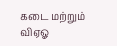கடை மற்றும் விஏஓ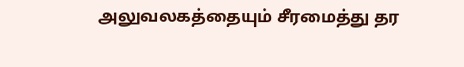அலுவலகத்தையும் சீரமைத்து தர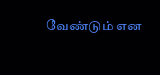வேண்டும் என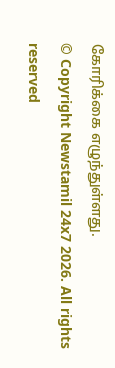கோரிக்கை எழுந்துள்ளது.
© Copyright Newstamil 24x7 2026. All rights reserved